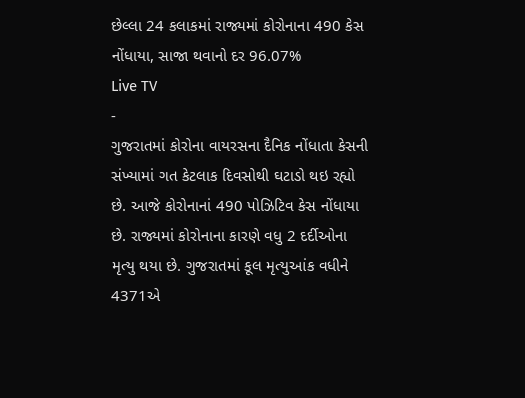છેલ્લા 24 કલાકમાં રાજ્યમાં કોરોનાના 490 કેસ નોંધાયા, સાજા થવાનો દર 96.07%
Live TV
-
ગુજરાતમાં કોરોના વાયરસના દૈનિક નોંધાતા કેસની સંખ્યામાં ગત કેટલાક દિવસોથી ઘટાડો થઇ રહ્યો છે. આજે કોરોનાનાં 490 પોઝિટિવ કેસ નોંધાયા છે. રાજ્યમાં કોરોનાના કારણે વધુ 2 દર્દીઓના મૃત્યુ થયા છે. ગુજરાતમાં કૂલ મૃત્યુઆંક વધીને 4371એ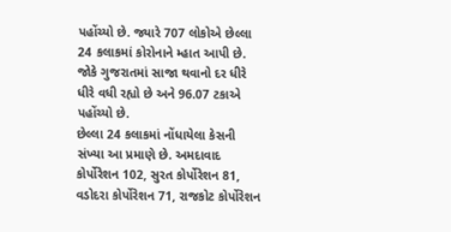પહોંચ્યો છે. જ્યારે 707 લોકોએ છેલ્લા 24 કલાકમાં કોરોનાને મ્હાત આપી છે. જોકે ગુજરાતમાં સાજા થવાનો દર ધીરે ધીરે વધી રહ્યો છે અને 96.07 ટકાએ પહોંચ્યો છે.
છેલ્લા 24 કલાકમાં નોંધાયેલા કેસની સંખ્યા આ પ્રમાણે છે. અમદાવાદ કોર્પોરેશન 102, સુરત કોર્પોરેશન 81, વડોદરા કોર્પોરેશન 71, રાજકોટ કોર્પોરેશન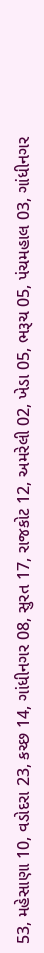53, મહેસાણા 10, વડોદરા 23, કચ્છ 14, ગાંધીનગર 08, સુરત 17, રાજકોટ 12, અમરેલી 02, ખેડા 05, ભરૂચ 05, પંચમહાલ 03, ગાંધીનગર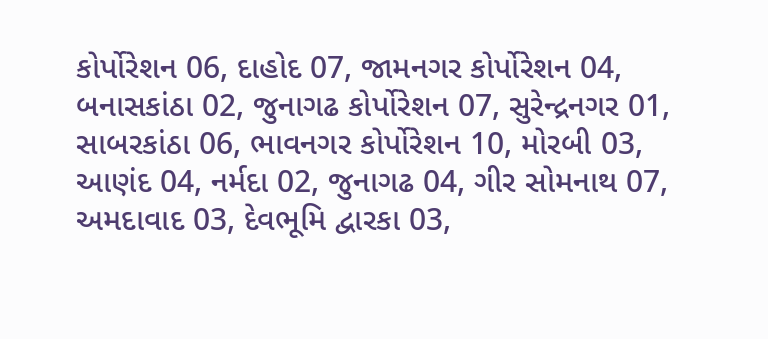કોર્પોરેશન 06, દાહોદ 07, જામનગર કોર્પોરેશન 04, બનાસકાંઠા 02, જુનાગઢ કોર્પોરેશન 07, સુરેન્દ્રનગર 01, સાબરકાંઠા 06, ભાવનગર કોર્પોરેશન 10, મોરબી 03, આણંદ 04, નર્મદા 02, જુનાગઢ 04, ગીર સોમનાથ 07, અમદાવાદ 03, દેવભૂમિ દ્વારકા 03,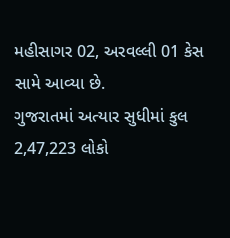મહીસાગર 02, અરવલ્લી 01 કેસ સામે આવ્યા છે.
ગુજરાતમાં અત્યાર સુધીમાં કુલ 2,47,223 લોકો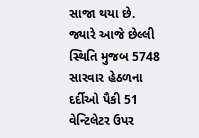સાજા થયા છે. જ્યારે આજે છેલ્લી સ્થિતિ મુજબ 5748 સારવાર હેઠળના દર્દીઓ પૈકી 51 વેન્ટિલેટર ઉપર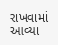રાખવામાં આવ્યા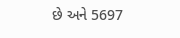છે અને 5697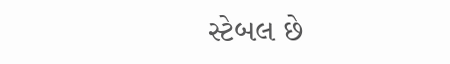સ્ટેબલ છે